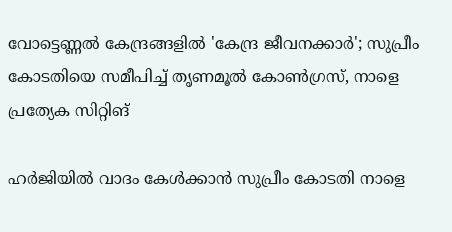വോട്ടെണ്ണൽ കേന്ദ്രങ്ങളിൽ 'കേന്ദ്ര ജീവനക്കാർ'; സുപ്രീം കോടതിയെ സമീപിച്ച് തൃണമൂല്‍ കോണ്‍ഗ്രസ്, നാളെ പ്രത്യേക സിറ്റിങ്

ഹർജിയിൽ വാദം കേൾക്കാൻ സുപ്രീം കോടതി നാളെ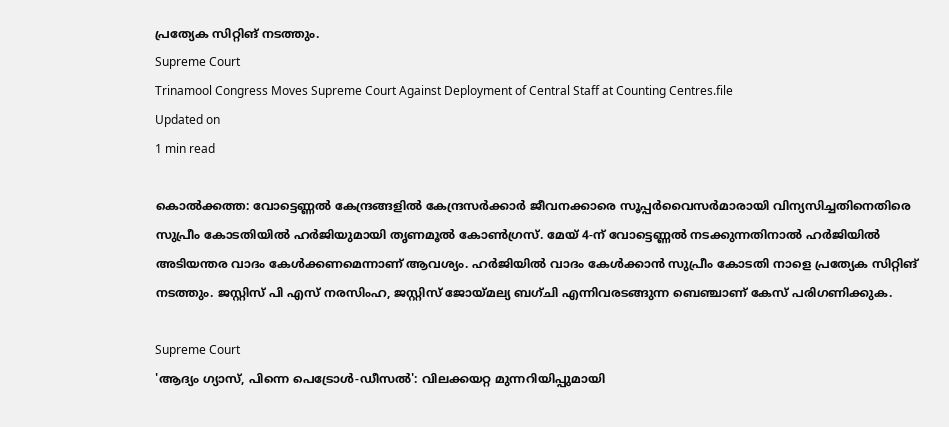പ്രത്യേക സിറ്റിങ് നടത്തും.
Supreme Court
Trinamool Congress Moves Supreme Court Against Deployment of Central Staff at Counting Centres.file
Updated on
1 min read

കൊല്‍ക്കത്ത: വോട്ടെണ്ണൽ കേന്ദ്രങ്ങളിൽ കേന്ദ്രസർക്കാർ ജീവനക്കാരെ സൂപ്പർവൈസർമാരായി വിന്യസിച്ചതിനെതിരെ സുപ്രീം കോടതിയിൽ ഹർജിയുമായി തൃണമൂല്‍ കോണ്‍ഗ്രസ്. മേയ് 4-ന് വോട്ടെണ്ണൽ നടക്കുന്നതിനാൽ ഹർജിയിൽ അടിയന്തര വാദം കേൾക്കണമെന്നാണ് ആവശ്യം. ഹർജിയിൽ വാദം കേൾക്കാൻ സുപ്രീം കോടതി നാളെ പ്രത്യേക സിറ്റിങ് നടത്തും. ജസ്റ്റിസ് പി എസ് നരസിംഹ, ജസ്റ്റിസ് ജോയ്മല്യ ബഗ്ചി എന്നിവരടങ്ങുന്ന ബെഞ്ചാണ് കേസ് പരിഗണിക്കുക.

Supreme Court
'ആദ്യം ഗ്യാസ്, പിന്നെ പെട്രോള്‍-ഡീസല്‍': വിലക്കയറ്റ മുന്നറിയിപ്പുമായി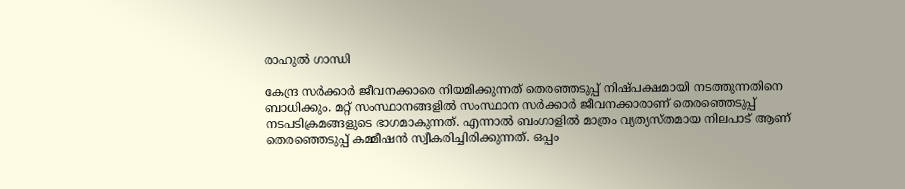രാഹുല്‍ ഗാന്ധി

കേന്ദ്ര സർക്കാർ ജീവനക്കാരെ നിയമിക്കുന്നത് തെരഞ്ഞടുപ്പ് നിഷ്പക്ഷമായി നടത്തുന്നതിനെ ബാധിക്കും. മറ്റ് സംസ്ഥാനങ്ങളിൽ സംസ്ഥാന സർക്കാർ ജീവനക്കാരാണ് തെരഞ്ഞെടുപ്പ് നടപടിക്രമങ്ങളുടെ ഭാഗമാകുന്നത്. എന്നാൽ ബംഗാളിൽ മാത്രം വ്യത്യസ്തമായ നിലപാട് ആണ് തെരഞ്ഞെടുപ്പ് കമ്മീഷൻ സ്വീകരിച്ചിരിക്കുന്നത്. ഒപ്പം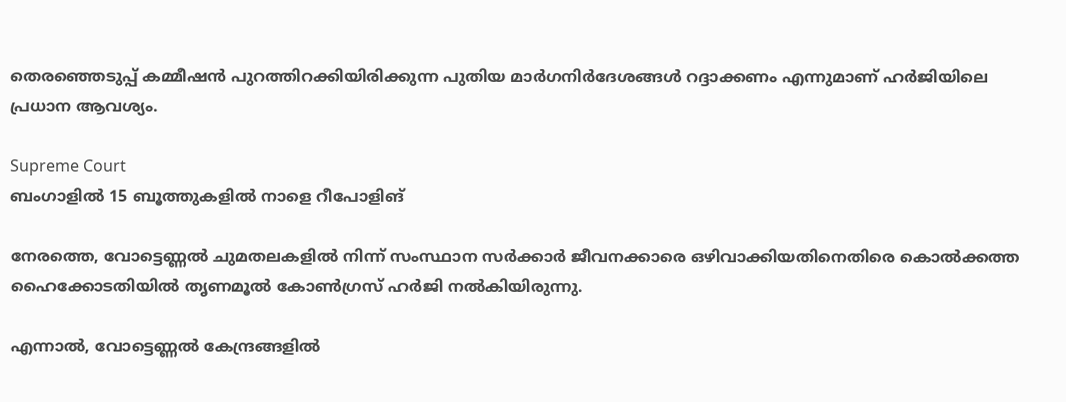തെരഞ്ഞെടുപ്പ് കമ്മീഷൻ പുറത്തിറക്കിയിരിക്കുന്ന പുതിയ മാർഗനിർദേശങ്ങൾ റദ്ദാക്കണം എന്നുമാണ് ഹർജിയിലെ പ്രധാന ആവശ്യം.

Supreme Court
ബംഗാളില്‍ 15 ബൂത്തുകളില്‍ നാളെ റീപോളിങ്

നേരത്തെ, വോട്ടെണ്ണൽ ചുമതലകളിൽ നിന്ന് സംസ്ഥാന സർക്കാർ ജീവനക്കാരെ ഒഴിവാക്കിയതിനെതിരെ കൊല്‍ക്കത്ത ഹൈക്കോടതിയിൽ തൃണമൂല്‍ കോണ്‍ഗ്രസ് ഹർജി നൽകിയിരുന്നു.

എന്നാൽ, വോട്ടെണ്ണൽ കേന്ദ്രങ്ങളിൽ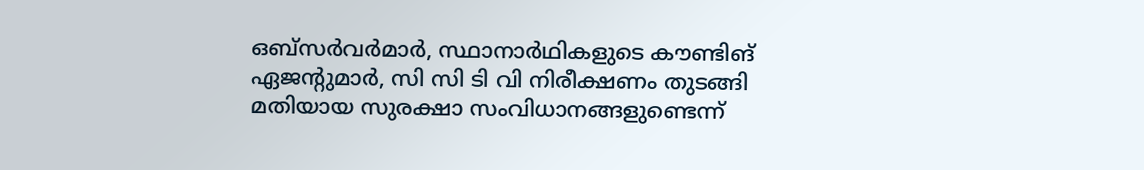ഒബ്സർവർമാർ, സ്ഥാനാർഥികളുടെ കൗണ്ടിങ് ഏജന്റുമാർ, സി സി ടി വി നിരീക്ഷണം തുടങ്ങി മതിയായ സുരക്ഷാ സംവിധാനങ്ങളുണ്ടെന്ന്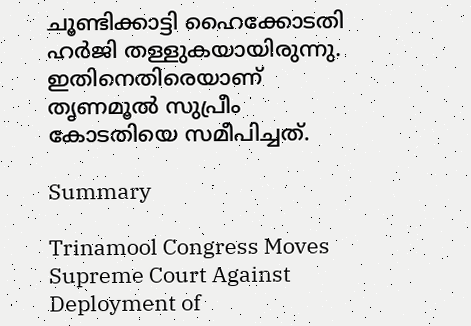ചൂണ്ടിക്കാട്ടി ഹൈക്കോടതി ഹർജി തള്ളുകയായിരുന്നു. ഇതിനെതിരെയാണ് തൃണമൂല്‍ സുപ്രീം കോടതിയെ സമീപിച്ചത്.

Summary

Trinamool Congress Moves Supreme Court Against Deployment of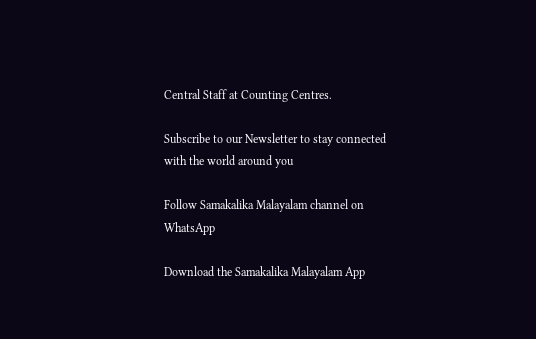Central Staff at Counting Centres.

Subscribe to our Newsletter to stay connected with the world around you

Follow Samakalika Malayalam channel on WhatsApp

Download the Samakalika Malayalam App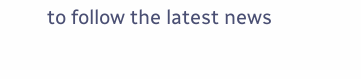to follow the latest news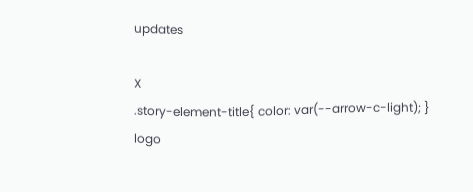updates

X
.story-element-title{ color: var(--arrow-c-light); }
logo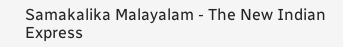Samakalika Malayalam - The New Indian Express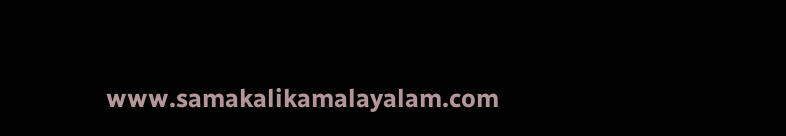www.samakalikamalayalam.com